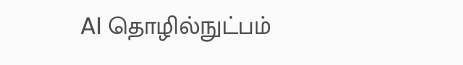AI தொழில்நுட்பம்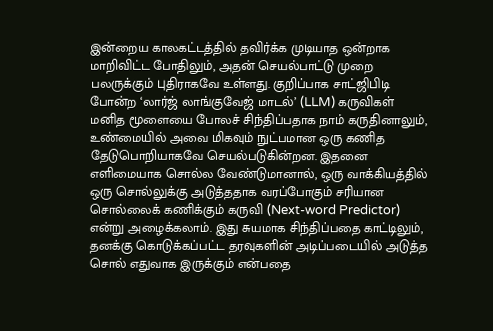இன்றைய காலகட்டத்தில் தவிர்க்க முடியாத ஒன்றாக மாறிவிட்ட போதிலும், அதன் செயல்பாட்டு முறை பலருக்கும் புதிராகவே உள்ளது. குறிப்பாக சாட்ஜிபிடி போன்ற ‘லார்ஜ் லாங்குவேஜ் மாடல்’ (LLM) கருவிகள் மனித மூளையை போலச் சிந்திப்பதாக நாம் கருதினாலும், உண்மையில் அவை மிகவும் நுட்பமான ஒரு கணித தேடுபொறியாகவே செயல்படுகின்றன. இதனை எளிமையாக சொல்ல வேண்டுமானால், ஒரு வாக்கியத்தில் ஒரு சொல்லுக்கு அடுத்ததாக வரப்போகும் சரியான சொல்லைக் கணிக்கும் கருவி (Next-word Predictor) என்று அழைக்கலாம். இது சுயமாக சிந்திப்பதை காட்டிலும், தனக்கு கொடுக்கப்பட்ட தரவுகளின் அடிப்படையில் அடுத்த சொல் எதுவாக இருக்கும் என்பதை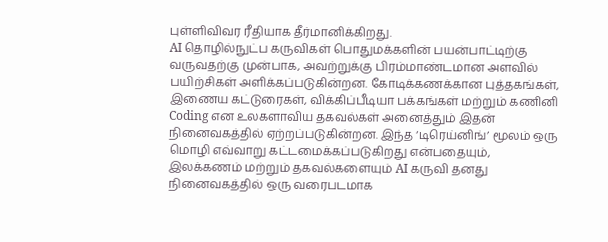புள்ளிவிவர ரீதியாக தீர்மானிக்கிறது.
AI தொழில்நுட்ப கருவிகள் பொதுமக்களின் பயன்பாட்டிற்கு வருவதற்கு முன்பாக, அவற்றுக்கு பிரம்மாண்டமான அளவில் பயிற்சிகள் அளிக்கப்படுகின்றன. கோடிக்கணக்கான புத்தகங்கள், இணைய கட்டுரைகள், விக்கிப்பீடியா பக்கங்கள் மற்றும் கணினி Coding என உலகளாவிய தகவல்கள் அனைத்தும் இதன் நினைவகத்தில் ஏற்றப்படுகின்றன. இந்த ‘டிரெய்னிங்’ மூலம் ஒரு மொழி எவ்வாறு கட்டமைக்கப்படுகிறது என்பதையும், இலக்கணம் மற்றும் தகவல்களையும் AI கருவி தனது நினைவகத்தில் ஒரு வரைபடமாக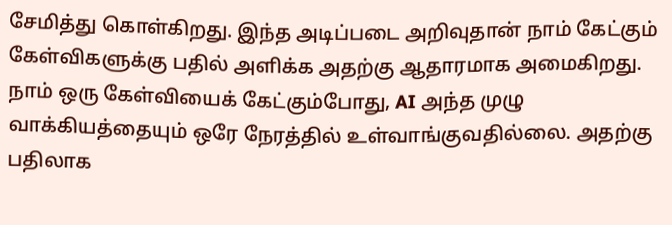சேமித்து கொள்கிறது. இந்த அடிப்படை அறிவுதான் நாம் கேட்கும் கேள்விகளுக்கு பதில் அளிக்க அதற்கு ஆதாரமாக அமைகிறது.
நாம் ஒரு கேள்வியைக் கேட்கும்போது, AI அந்த முழு வாக்கியத்தையும் ஒரே நேரத்தில் உள்வாங்குவதில்லை. அதற்கு பதிலாக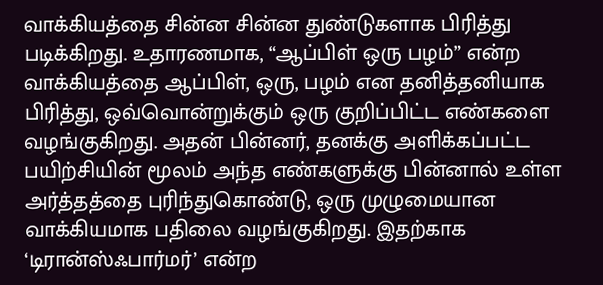வாக்கியத்தை சின்ன சின்ன துண்டுகளாக பிரித்து படிக்கிறது. உதாரணமாக, “ஆப்பிள் ஒரு பழம்” என்ற வாக்கியத்தை ஆப்பிள், ஒரு, பழம் என தனித்தனியாக பிரித்து, ஒவ்வொன்றுக்கும் ஒரு குறிப்பிட்ட எண்களை வழங்குகிறது. அதன் பின்னர், தனக்கு அளிக்கப்பட்ட பயிற்சியின் மூலம் அந்த எண்களுக்கு பின்னால் உள்ள அர்த்தத்தை புரிந்துகொண்டு, ஒரு முழுமையான வாக்கியமாக பதிலை வழங்குகிறது. இதற்காக ‘டிரான்ஸ்ஃபார்மர்’ என்ற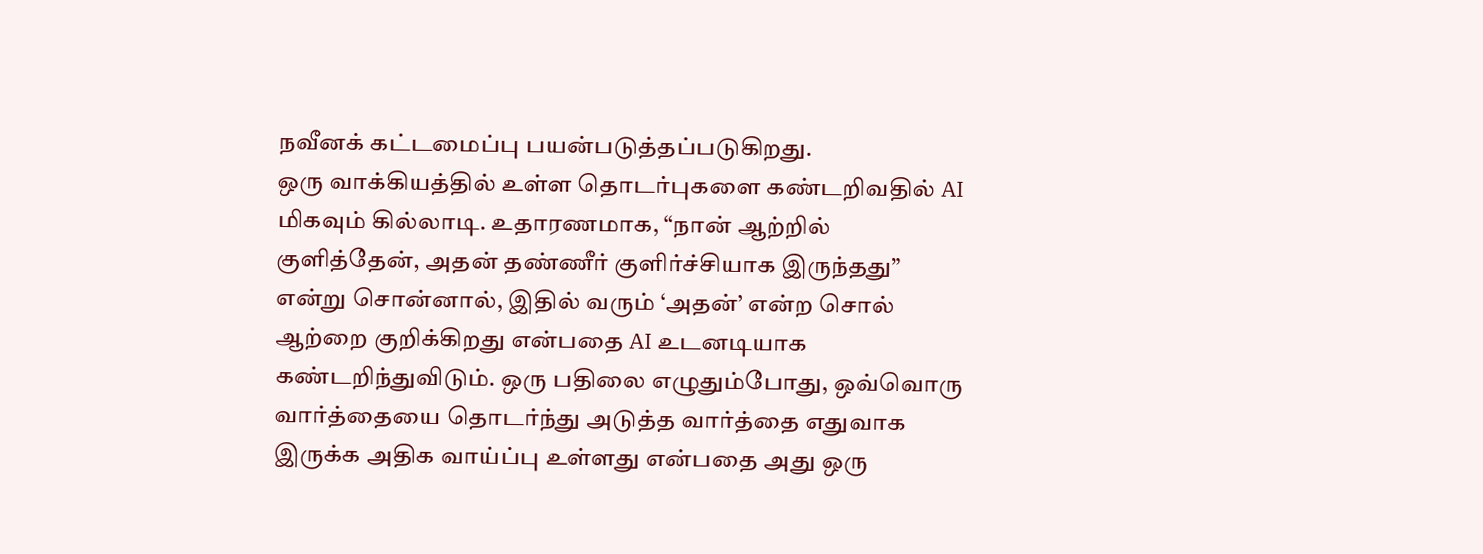நவீனக் கட்டமைப்பு பயன்படுத்தப்படுகிறது.
ஒரு வாக்கியத்தில் உள்ள தொடர்புகளை கண்டறிவதில் AI மிகவும் கில்லாடி. உதாரணமாக, “நான் ஆற்றில் குளித்தேன், அதன் தண்ணீர் குளிர்ச்சியாக இருந்தது” என்று சொன்னால், இதில் வரும் ‘அதன்’ என்ற சொல் ஆற்றை குறிக்கிறது என்பதை AI உடனடியாக கண்டறிந்துவிடும். ஒரு பதிலை எழுதும்போது, ஒவ்வொரு வார்த்தையை தொடர்ந்து அடுத்த வார்த்தை எதுவாக இருக்க அதிக வாய்ப்பு உள்ளது என்பதை அது ஒரு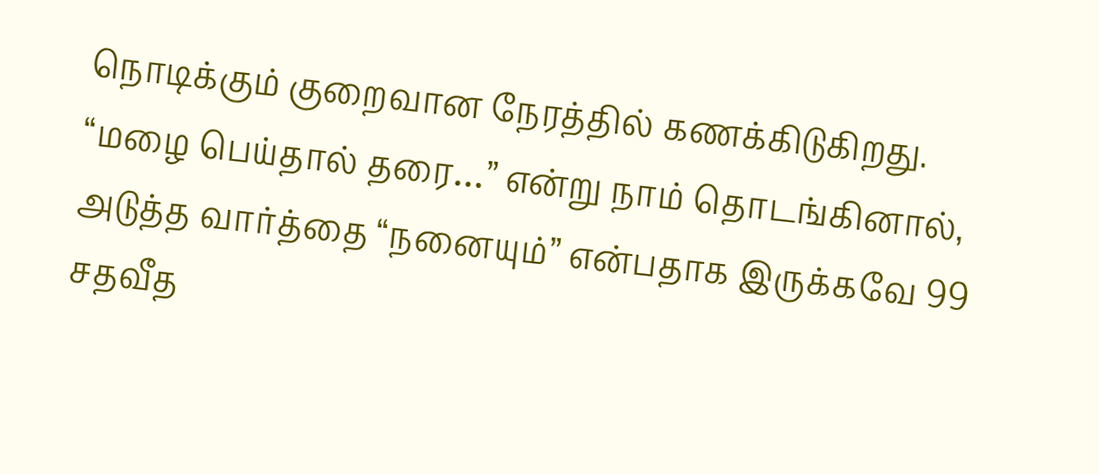நொடிக்கும் குறைவான நேரத்தில் கணக்கிடுகிறது. “மழை பெய்தால் தரை…” என்று நாம் தொடங்கினால், அடுத்த வார்த்தை “நனையும்” என்பதாக இருக்கவே 99 சதவீத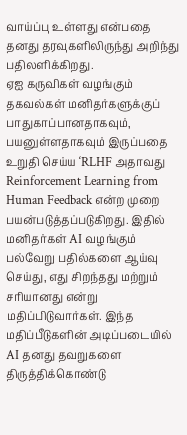வாய்ப்பு உள்ளது என்பதை தனது தரவுகளிலிருந்து அறிந்து பதிலளிக்கிறது.
ஏஐ கருவிகள் வழங்கும் தகவல்கள் மனிதர்களுக்குப் பாதுகாப்பானதாகவும், பயனுள்ளதாகவும் இருப்பதை உறுதி செய்ய ‘RLHF அதாவது Reinforcement Learning from Human Feedback என்ற முறை பயன்படுத்தப்படுகிறது. இதில் மனிதர்கள் AI வழங்கும் பல்வேறு பதில்களை ஆய்வு செய்து, எது சிறந்தது மற்றும் சரியானது என்று மதிப்பிடுவார்கள். இந்த மதிப்பீடுகளின் அடிப்படையில் AI தனது தவறுகளை திருத்திக்கொண்டு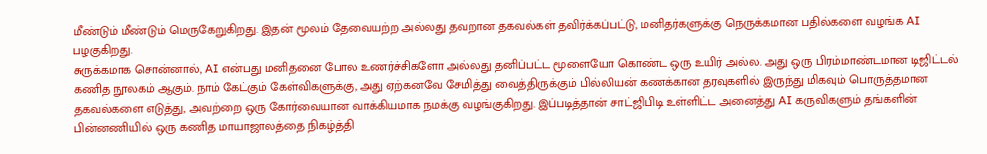மீண்டும் மீண்டும் மெருகேறுகிறது. இதன் மூலம் தேவையற்ற அல்லது தவறான தகவல்கள் தவிர்க்கப்பட்டு, மனிதர்களுக்கு நெருக்கமான பதில்களை வழங்க AI பழகுகிறது.
சுருக்கமாக சொன்னால், AI என்பது மனிதனை போல உணர்ச்சிகளோ அல்லது தனிப்பட்ட மூளையோ கொண்ட ஒரு உயிர் அல்ல. அது ஒரு பிரம்மாண்டமான டிஜிட்டல் கணித நூலகம் ஆகும். நாம் கேட்கும் கேள்விகளுக்கு, அது ஏற்கனவே சேமித்து வைத்திருக்கும் பில்லியன் கணக்கான தரவுகளில் இருந்து மிகவும் பொருத்தமான தகவல்களை எடுத்து, அவற்றை ஒரு கோர்வையான வாக்கியமாக நமக்கு வழங்குகிறது. இப்படித்தான் சாட்ஜிபிடி உள்ளிட்ட அனைத்து AI கருவிகளும் தங்களின் பின்னணியில் ஒரு கணித மாயாஜாலத்தை நிகழ்த்தி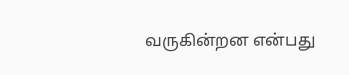வருகின்றன என்பது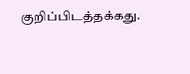குறிப்பிடத்தக்கது.